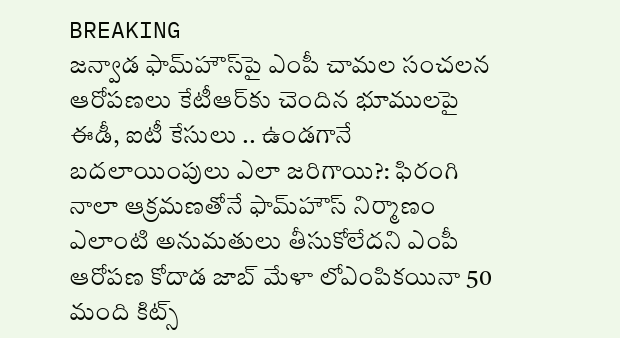BREAKING
జన్వాడ ఫామ్‌హౌస్‌పై ఎంపీ చామల సంచలన ఆరోపణలు కేటీఆర్‌కు చెందిన భూములపై ఈడీ, ఐటీ కేసులు .. ఉండగానే బదలాయింపులు ఎలా జరిగాయి?: ఫిరంగి నాలా ఆక్రమణతోనే ఫామ్‌హౌస్ నిర్మాణం ఎలాంటి అనుమతులు తీసుకోలేదని ఎంపీ ఆరోపణ కోదాడ జాబ్ మేళా లోఎంపికయినా 50 మంది కిట్స్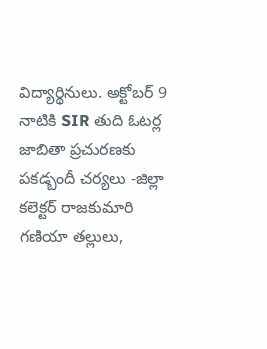విద్యార్థినులు. అక్టోబర్ 9 నాటికి SIR తుది ఓటర్ల జాబితా ప్రచురణకు పకడ్బందీ చర్యలు -జిల్లా కలెక్టర్ రాజకుమారి గణియా తల్లులు,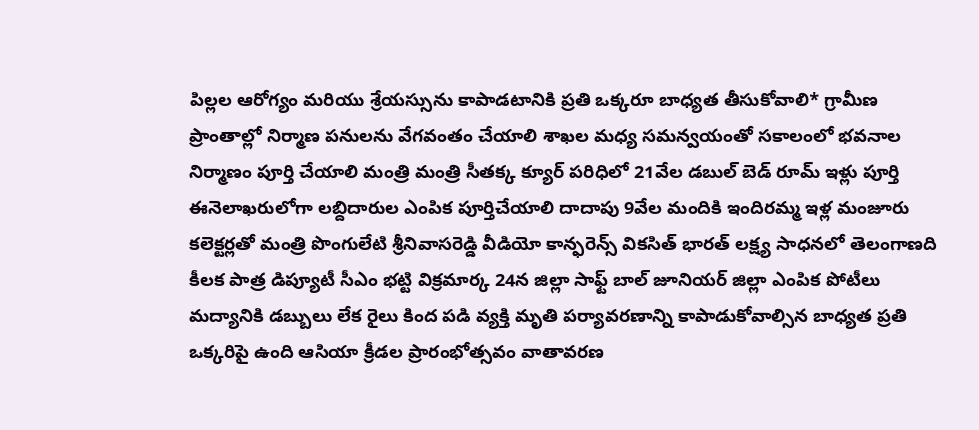పిల్లల ఆరోగ్యం మరియు శ్రేయస్సును కాపాడటానికి ప్రతి ఒక్కరూ బాధ్యత తీసుకోవాలి* గ్రామీణ ప్రాంతాల్లో నిర్మాణ పనులను వేగవంతం చేయాలి శాఖల మధ్య సమన్వయంతో సకాలంలో భవనాల నిర్మాణం పూర్తి చేయాలి మంత్రి మంత్రి సీతక్క క్యూర్ ప‌రిధిలో 21వేల డ‌బుల్ బెడ్ రూమ్ ఇళ్లు పూర్తి ఈనెలాఖరులోగా ల‌బ్దిదారుల ఎంపిక పూర్తిచేయాలి దాదాపు 9వేల మందికి ఇందిర‌మ్మ ఇళ్ల మంజూరు క‌లెక్ట‌ర్ల‌తో మంత్రి పొంగులేటి శ్రీ‌నివాస‌రెడ్డి వీడియో కాన్ఫ‌రెన్స్ వికసిత్ భారత్ లక్ష్య సాధనలో తెలంగాణది కీలక పాత్ర డిప్యూటీ సీఎం భట్టి విక్రమార్క 24న జిల్లా సాఫ్ట్ బాల్ జూనియర్ జిల్లా ఎంపిక పోటీలు మద్యానికి డబ్బులు లేక రైలు కింద పడి వ్యక్తి మృతి పర్యావరణాన్ని కాపాడుకోవాల్సిన బాధ్యత ప్రతి ఒక్కరిపై ఉంది ఆసియా క్రీడల ప్రారంభోత్సవం వాతావరణ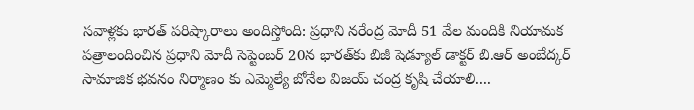సవాళ్లకు భారత్ పరిష్కారాలు అందిస్తోంది: ప్రధాని నరేంద్ర మోదీ 51 వేల మందికి నియామక పత్రాలందించిన ప్రధాని మోదీ సెప్టెంబర్ 20న భారత్‌కు బిజీ షెడ్యూల్ డాక్టర్ బి.ఆర్ అంబేద్కర్ సామాజిక భవనం నిర్మాణం కు ఎమ్మెల్యే బోనేల విజయ్ చంద్ర కృషి చేయాలి....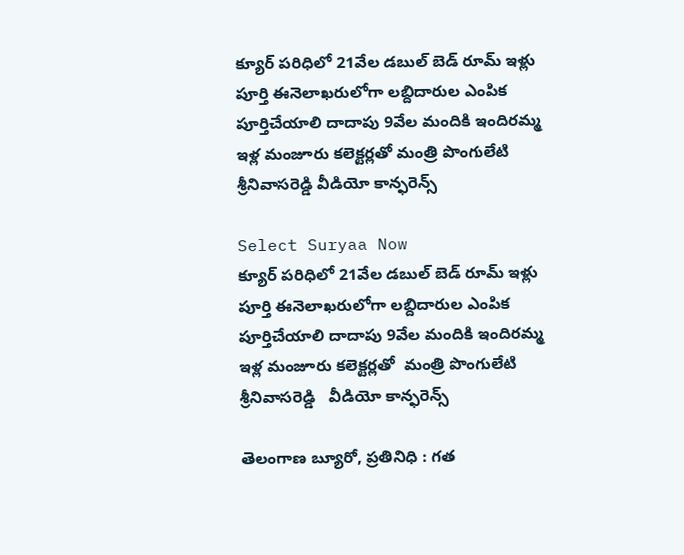క్యూర్ ప‌రిధిలో 21వేల డ‌బుల్ బెడ్ రూమ్ ఇళ్లు పూర్తి ఈనెలాఖరులోగా ల‌బ్దిదారుల ఎంపిక పూర్తిచేయాలి దాదాపు 9వేల మందికి ఇందిర‌మ్మ ఇళ్ల మంజూరు క‌లెక్ట‌ర్ల‌తో మంత్రి పొంగులేటి శ్రీ‌నివాస‌రెడ్డి వీడియో కాన్ఫ‌రెన్స్

Select Suryaa Now
క్యూర్ ప‌రిధిలో 21వేల డ‌బుల్ బెడ్ రూమ్ ఇళ్లు పూర్తి ఈనెలాఖరులోగా ల‌బ్దిదారుల ఎంపిక పూర్తిచేయాలి దాదాపు 9వేల మందికి ఇందిర‌మ్మ ఇళ్ల మంజూరు క‌లెక్ట‌ర్ల‌తో  మంత్రి పొంగులేటి శ్రీ‌నివాస‌రెడ్డి   వీడియో కాన్ఫ‌రెన్స్

తెలంగాణ బ్యూరో, ప్రతినిధి : గ‌త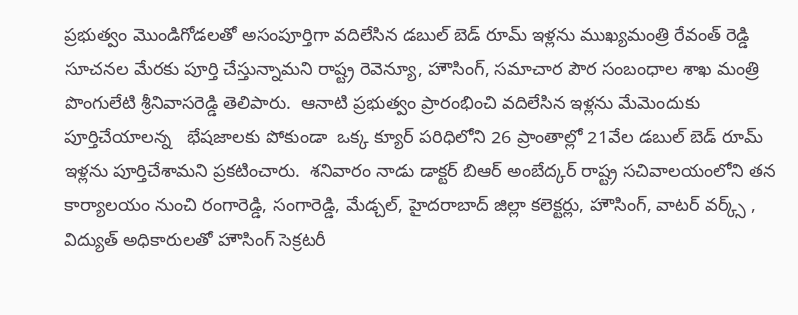ప్ర‌భుత్వం మొండిగోడ‌ల‌తో అసంపూర్తిగా వ‌దిలేసిన డ‌బుల్ బెడ్ రూమ్ ఇళ్ల‌ను ముఖ్య‌మంత్రి రేవంత్ రెడ్డి  సూచ‌న‌ల మేర‌కు పూర్తి చేస్తున్నామ‌ని రాష్ట్ర రెవెన్యూ, హౌసింగ్‌, సమాచార పౌర సంబంధాల శాఖ మంత్రి పొంగులేటి శ్రీనివాస‌రెడ్డి తెలిపారు.  ఆనాటి ప్ర‌భుత్వం ప్రారంభించి వ‌దిలేసిన ఇళ్ల‌ను మేమెందుకు పూర్తిచేయాల‌న్న‌   భేష‌జాల‌కు పోకుండా  ఒక్క క్యూర్ ప‌రిధిలోని 26 ప్రాంతాల్లో 21వేల డ‌బుల్ బెడ్ రూమ్ ఇళ్ల‌ను పూర్తిచేశామ‌ని ప్ర‌క‌టించారు.  శ‌నివారం నాడు డాక్ట‌ర్ బిఆర్ అంబేద్క‌ర్ రాష్ట్ర స‌చివాల‌యంలోని త‌న కార్యాల‌యం నుంచి రంగారెడ్డి, సంగారెడ్డి, మేడ్చ‌ల్‌, హైద‌రాబాద్ జిల్లా క‌లెక్ట‌ర్లు, హౌసింగ్‌, వాట‌ర్ వ‌ర్క్స్ , విద్యుత్ అధికారుల‌తో హౌసింగ్ సెక్ర‌ట‌రీ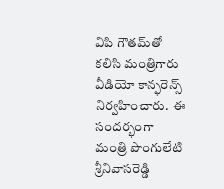విపి గౌత‌మ్‌తో క‌లిసి మంత్రిగారు  వీడియో కాన్ఫ‌రెన్స్ నిర్వ‌హించారు.  ఈ సంద‌ర్భంగా మంత్రి పొంగులేటి శ్రీ‌నివాస‌రెడ్డి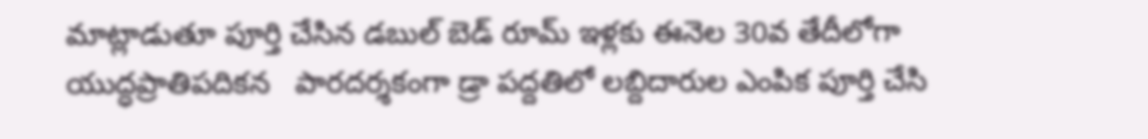మాట్లాడుతూ పూర్తి చేసిన డ‌బుల్ బెడ్ రూమ్ ఇళ్ల‌కు ఈనెల 30వ తేదీలోగా యుద్ధ‌ప్రాతిప‌దిక‌న   పార‌ద‌ర్శ‌కంగా డ్రా ప‌ద్ద‌తిలో ల‌బ్దిదారుల ఎంపిక పూర్తి చేసి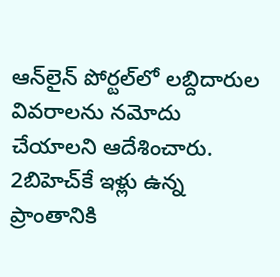ఆన్‌లైన్ పోర్ట‌ల్‌లో ల‌బ్దిదారుల వివ‌రాల‌ను న‌మోదు చేయాల‌ని ఆదేశించారు. 2బిహెచ్‌కే ఇళ్లు ఉన్న ప్రాంతానికి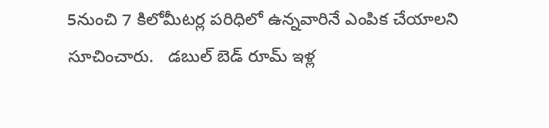5నుంచి 7 కిలోమీట‌ర్ల ప‌రిధిలో ఉన్నవారినే ఎంపిక చేయాల‌ని సూచించారు.   డ‌బుల్ బెడ్ రూమ్ ఇళ్ల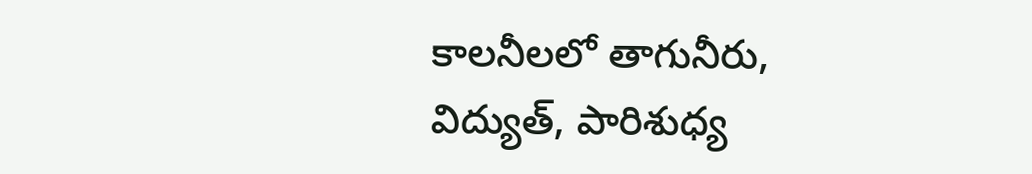కాల‌నీల‌లో తాగునీరు, విద్యుత్‌, పారిశుధ్య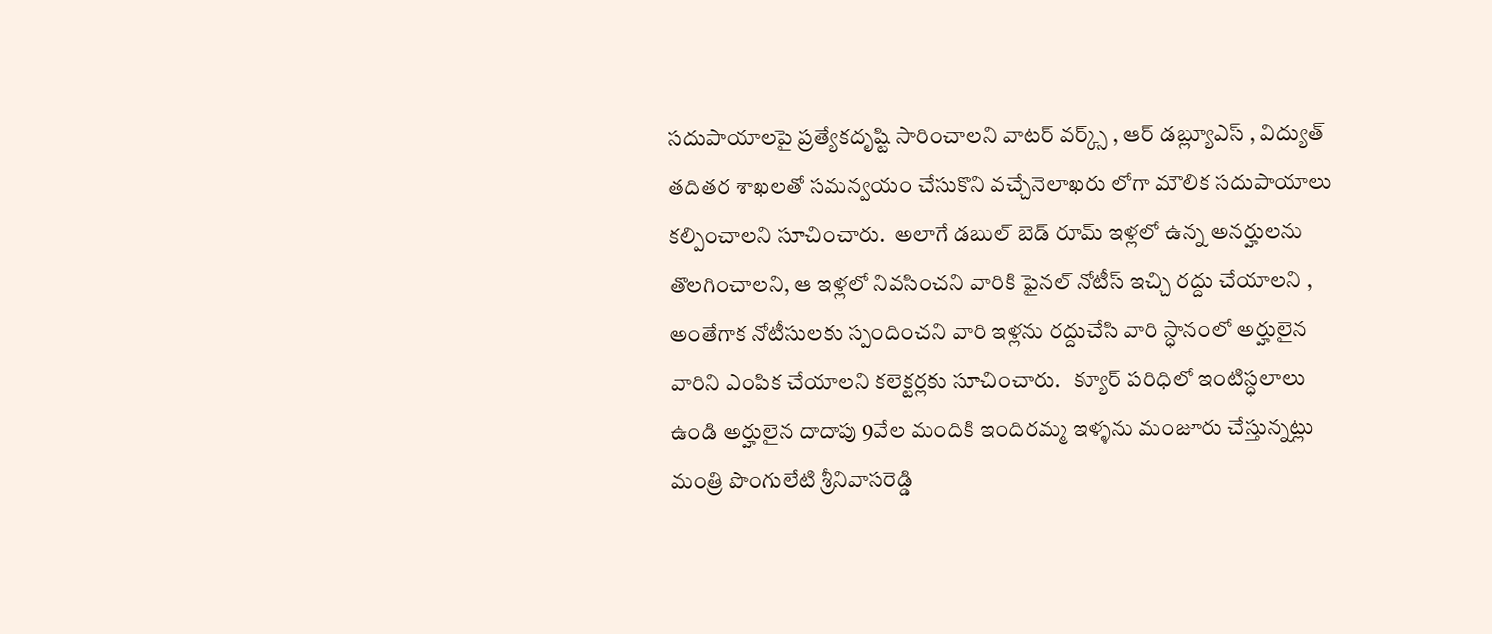స‌దుపాయాల‌పై ప్ర‌త్యేక‌దృష్టి సారించాల‌ని వాట‌ర్ వ‌ర్క్స్ , ఆర్ డ‌బ్ల్యూఎస్ , విద్యుత్ త‌దిత‌ర శాఖ‌ల‌తో స‌మ‌న్వ‌యం చేసుకొని వ‌చ్చేనెలాఖ‌రు లోగా మౌలిక స‌దుపాయాలు క‌ల్పించాల‌ని సూచించారు.  అలాగే డబుల్ బెడ్ రూమ్ ఇళ్ల‌లో ఉన్న అన‌ర్హుల‌ను తొల‌గించాల‌ని, ఆ ఇళ్ల‌లో నివ‌సించ‌ని వారికి ఫైన‌ల్ నోటీస్ ఇచ్చి ర‌ద్దు చేయాల‌ని , అంతేగాక నోటీసుల‌కు స్పందించ‌ని వారి ఇళ్ల‌ను ర‌ద్దుచేసి వారి స్ధానంలో అర్హులైన వారిని ఎంపిక చేయాల‌ని క‌లెక్ట‌ర్ల‌కు సూచించారు.   క్యూర్ ప‌రిధిలో ఇంటిస్ధ‌లాలు ఉండి అర్హులైన దాదాపు 9వేల మందికి ఇందిర‌మ్మ ఇళ్ళ‌ను మంజూరు చేస్తున్న‌ట్లు మంత్రి పొంగులేటి శ్రీ‌నివాస‌రెడ్డి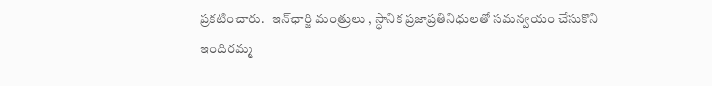ప్ర‌క‌టించారు.   ఇన్‌ఛార్జి మంత్రులు , స్ధానిక ప్ర‌జాప్ర‌తినిధుల‌తో స‌మ‌న్వ‌యం చేసుకొని ఇందిర‌మ్మ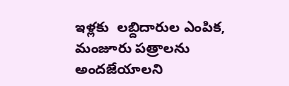ఇళ్ల‌కు  ల‌బ్దిదారుల ఎంపిక, మంజూరు ప‌త్రాల‌ను అంద‌జేయాల‌ని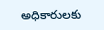అధికారుల‌కు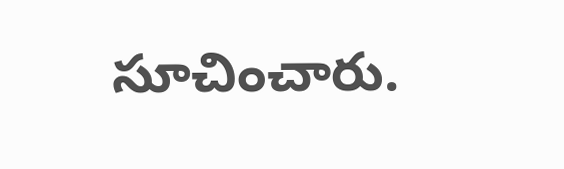సూచించారు.